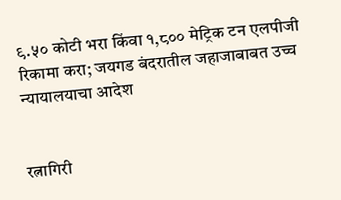९.५० कोटी भरा किंवा १,८०० मेट्रिक टन एलपीजी रिकामा करा; जयगड बंदरातील जहाजाबाबत उच्च न्यायालयाचा आदेश


रत्नागिरी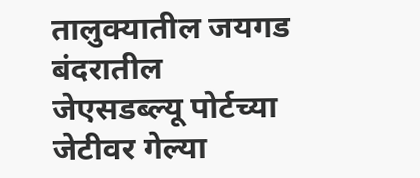तालुक्यातील जयगड बंदरातील जेएसडब्ल्यू पोर्टच्या जेटीवर गेल्या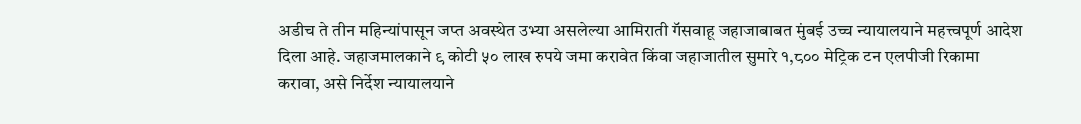अडीच ते तीन महिन्यांपासून जप्त अवस्थेत उभ्या असलेल्या आमिराती गॅसवाहू जहाजाबाबत मुंबई उच्च न्यायालयाने महत्त्वपूर्ण आदेश दिला आहे. जहाजमालकाने ९ कोटी ५० लाख रुपये जमा करावेत किंवा जहाजातील सुमारे १,८०० मेट्रिक टन एलपीजी रिकामा करावा, असे निर्देश न्यायालयाने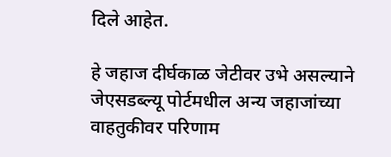दिले आहेत.

हे जहाज दीर्घकाळ जेटीवर उभे असल्याने जेएसडब्ल्यू पोर्टमधील अन्य जहाजांच्या वाहतुकीवर परिणाम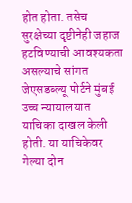होत होता. तसेच सुरक्षेच्या दृष्टीनेही जहाज हटविण्याची आवश्यकता असल्याचे सांगत जेएसडब्ल्यू पोर्टने मुंबई उच्च न्यायालयात याचिका दाखल केली होती. या याचिकेवर गेल्या दोन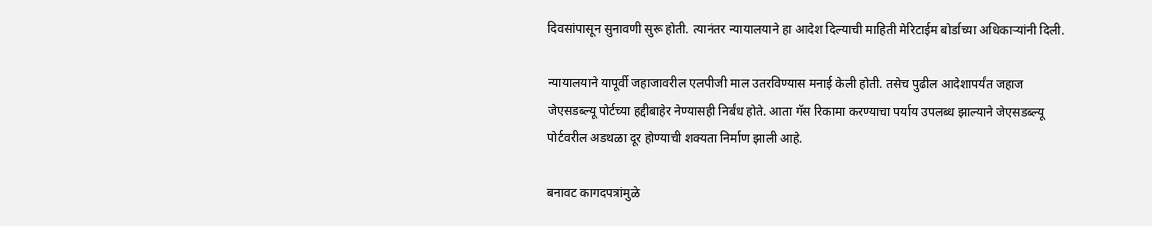दिवसांपासून सुनावणी सुरू होती. त्यानंतर न्यायालयाने हा आदेश दिल्याची माहिती मेरिटाईम बोर्डाच्या अधिकाऱ्यांनी दिली.

न्यायालयाने यापूर्वी जहाजावरील एलपीजी माल उतरविण्यास मनाई केली होती. तसेच पुढील आदेशापर्यंत जहाज जेएसडब्ल्यू पोर्टच्या हद्दीबाहेर नेण्यासही निर्बंध होते. आता गॅस रिकामा करण्याचा पर्याय उपलब्ध झाल्याने जेएसडब्ल्यू पोर्टवरील अडथळा दूर होण्याची शक्यता निर्माण झाली आहे.

बनावट कागदपत्रांमुळे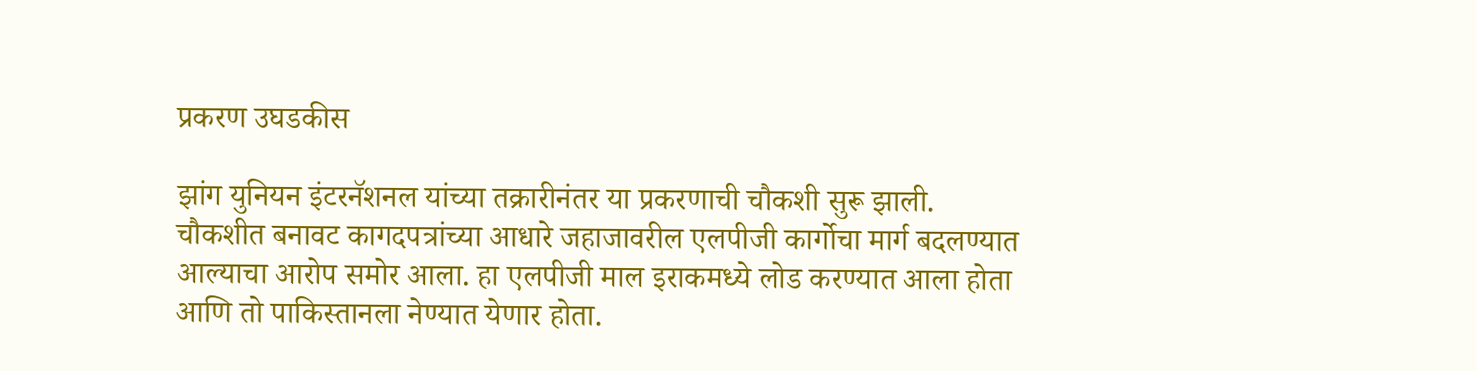प्रकरण उघडकीस

झांग युनियन इंटरनॅशनल यांच्या तक्रारीनंतर या प्रकरणाची चौकशी सुरू झाली. चौकशीत बनावट कागदपत्रांच्या आधारे जहाजावरील एलपीजी कार्गोचा मार्ग बदलण्यात आल्याचा आरोप समोर आला. हा एलपीजी माल इराकमध्ये लोड करण्यात आला होता आणि तो पाकिस्तानला नेण्यात येणार होता.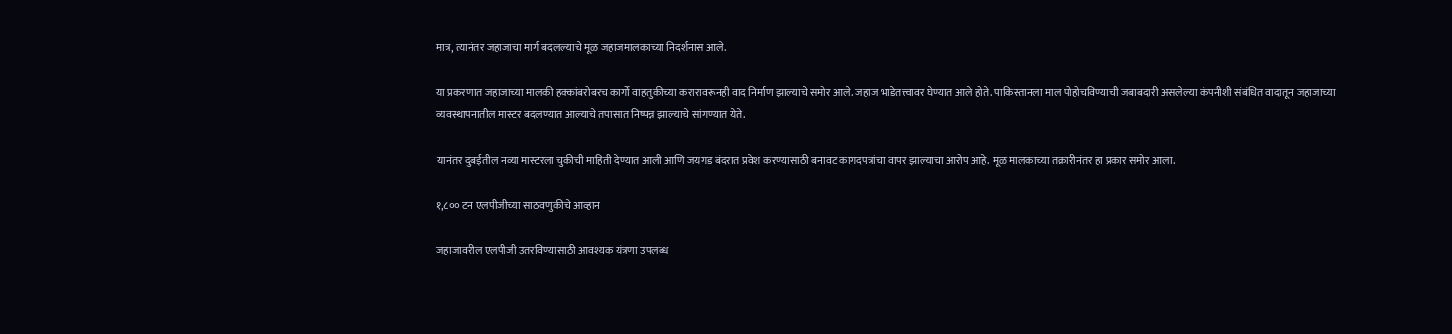मात्र, त्यानंतर जहाजाचा मार्ग बदलल्याचे मूळ जहाजमालकाच्या निदर्शनास आले.

या प्रकरणात जहाजाच्या मालकी हक्कांबरोबरच कार्गो वाहतुकीच्या करारावरूनही वाद निर्माण झाल्याचे समोर आले. जहाज भाडेतत्त्वावर घेण्यात आले होते. पाकिस्तानला माल पोहोचविण्याची जबाबदारी असलेल्या कंपनीशी संबंधित वादातून जहाजाच्या व्यवस्थापनातील मास्टर बदलण्यात आल्याचे तपासात निष्पन्न झाल्याचे सांगण्यात येते.

यानंतर दुबईतील नव्या मास्टरला चुकीची माहिती देण्यात आली आणि जयगड बंदरात प्रवेश करण्यासाठी बनावट कागदपत्रांचा वापर झाल्याचा आरोप आहे. मूळ मालकाच्या तक्रारीनंतर हा प्रकार समोर आला.

१,८०० टन एलपीजीच्या साठवणुकीचे आव्हान

जहाजावरील एलपीजी उतरविण्यासाठी आवश्यक यंत्रणा उपलब्ध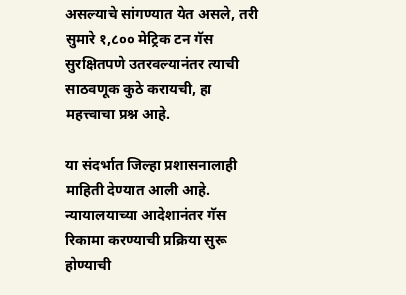असल्याचे सांगण्यात येत असले, तरी सुमारे १,८०० मेट्रिक टन गॅस सुरक्षितपणे उतरवल्यानंतर त्याची साठवणूक कुठे करायची, हा महत्त्वाचा प्रश्न आहे.

या संदर्भात जिल्हा प्रशासनालाही माहिती देण्यात आली आहे. न्यायालयाच्या आदेशानंतर गॅस रिकामा करण्याची प्रक्रिया सुरू होण्याची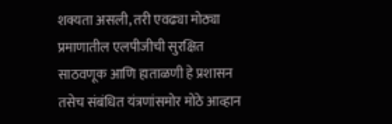शक्यता असली, तरी एवढ्या मोठ्या प्रमाणातील एलपीजीची सुरक्षित साठवणूक आणि हाताळणी हे प्रशासन तसेच संबंधित यंत्रणांसमोर मोठे आव्हान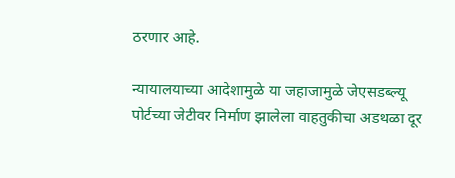ठरणार आहे.

न्यायालयाच्या आदेशामुळे या जहाजामुळे जेएसडब्ल्यू पोर्टच्या जेटीवर निर्माण झालेला वाहतुकीचा अडथळा दूर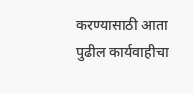करण्यासाठी आता पुढील कार्यवाहीचा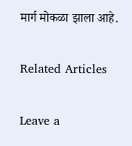मार्ग मोकळा झाला आहे.

Related Articles

Leave a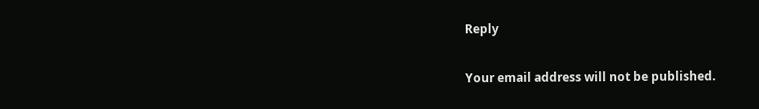Reply

Your email address will not be published.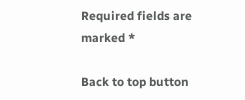Required fields are marked *

Back to top button